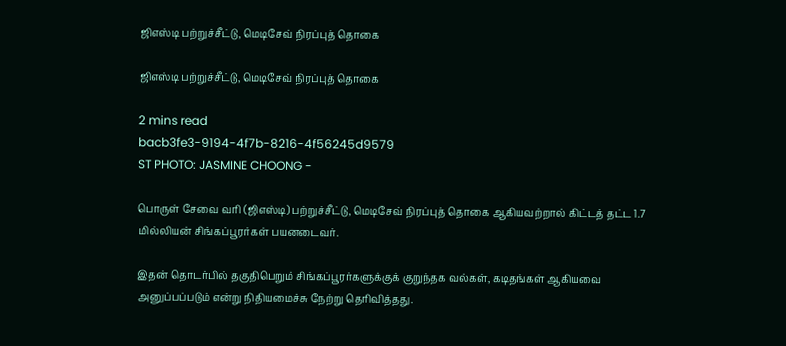ஜிஎஸ்டி பற்றுச்சீட்டு, மெடிசேவ் நிரப்புத் தொகை

ஜிஎஸ்டி பற்றுச்சீட்டு, மெடிசேவ் நிரப்புத் தொகை

2 mins read
bacb3fe3-9194-4f7b-8216-4f56245d9579
ST PHOTO: JASMINE CHOONG -

பொருள் சேவை வரி (ஜிஎஸ்டி) பற்றுச்சீட்டு, மெடிசேவ் நிரப்புத் தொகை ஆகியவற்றால் கிட்டத் தட்ட 1.7 மில்லியன் சிங்கப்பூரர்கள் பயனடைவர்.

இதன் தொடர்பில் தகுதிபெறும் சிங்கப்பூரர்களுக்குக் குறுந்தக வல்கள், கடிதங்கள் ஆகியவை அனுப்பப்படும் என்று நிதியமைச்சு நேற்று தெரிவித்தது.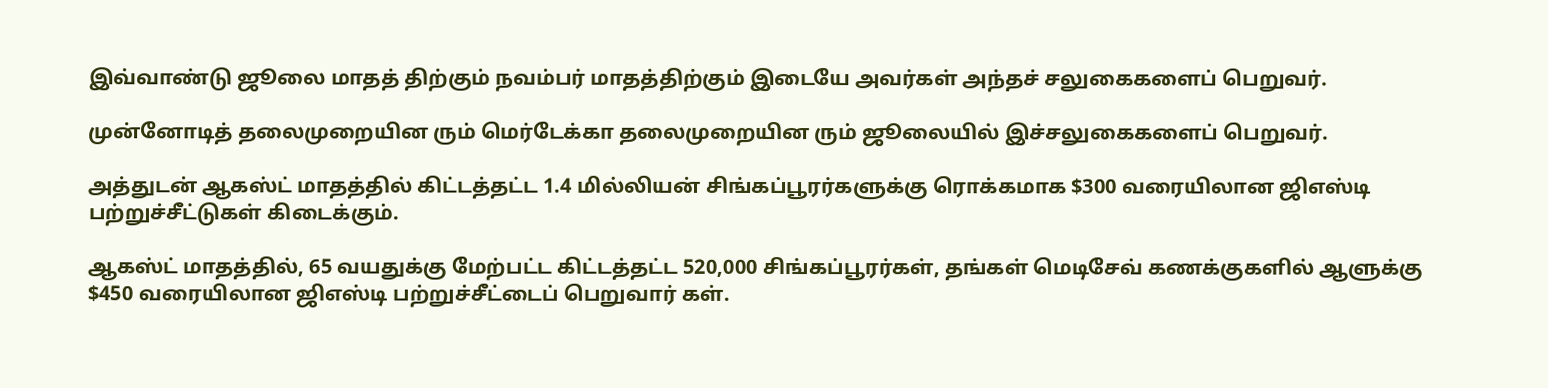இவ்வாண்டு ஜூலை மாதத் திற்கும் நவம்பர் மாதத்திற்கும் இடையே அவர்கள் அந்தச் சலுகைகளைப் பெறுவர்.

முன்னோடித் தலைமுறையின ரும் மெர்டேக்கா தலைமுறையின ரும் ஜூலையில் இச்சலுகைகளைப் பெறுவர்.

அத்துடன் ஆகஸ்ட் மாதத்தில் கிட்டத்தட்ட 1.4 மில்லியன் சிங்கப்பூரர்களுக்கு ரொக்கமாக $300 வரையிலான ஜிஎஸ்டி பற்றுச்சீட்டுகள் கிடைக்கும்.

ஆகஸ்ட் மாதத்தில், 65 வயதுக்கு மேற்பட்ட கிட்டத்தட்ட 520,000 சிங்கப்பூரர்கள், தங்கள் மெடிசேவ் கணக்குகளில் ஆளுக்கு $450 வரையிலான ஜிஎஸ்டி பற்றுச்சீட்டைப் பெறுவார் கள்.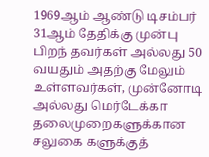1969ஆம் ஆண்டு டிசம்பர் 31ஆம் தேதிக்கு முன்பு பிறந் தவர்கள் அல்லது 50 வயதும் அதற்கு மேலும் உள்ளவர்கள், முன்னோடி அல்லது மெர்டேக்கா தலைமுறைகளுக்கான சலுகை களுக்குத்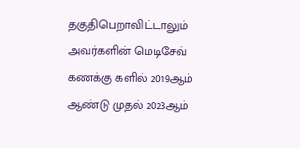தகுதிபெறாவிட்டாலும் அவர்களின் மெடிசேவ் கணக்கு களில் 2019ஆம் ஆண்டு முதல் 2023ஆம்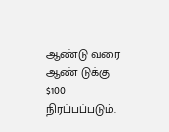ஆண்டு வரை ஆண் டுக்கு $100 நிரப்பப்படும்.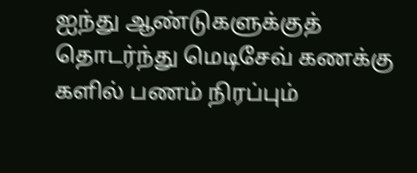ஐந்து ஆண்டுகளுக்குத் தொடர்ந்து மெடிசேவ் கணக்கு களில் பணம் நிரப்பும்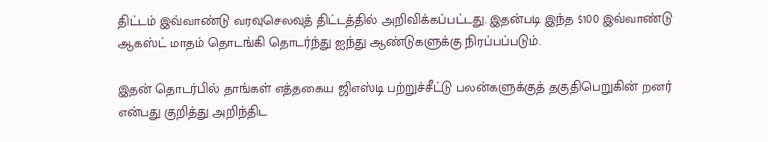திட்டம் இவ்வாண்டு வரவுசெலவுத் திட்டத்தில் அறிவிக்கப்பட்டது. இதன்படி இந்த $100 இவ்வாண்டு ஆகஸ்ட் மாதம் தொடங்கி தொடர்ந்து ஐந்து ஆண்டுகளுக்கு நிரப்பப்படும்.

இதன் தொடர்பில் தாங்கள் எத்தகைய ஜிஎஸ்டி பற்றுச்சீட்டு பலன்களுக்குத் தகுதிபெறுகின் றனர் என்பது குறித்து அறிந்திட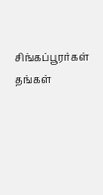சிங்கப்பூரர்கள் தங்கள்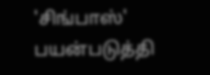'சிங்பாஸ்' பயன்படுத்தி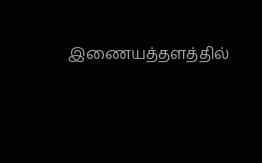இணையத்தளத்தில்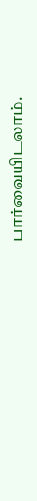பார்வையிடலாம்.